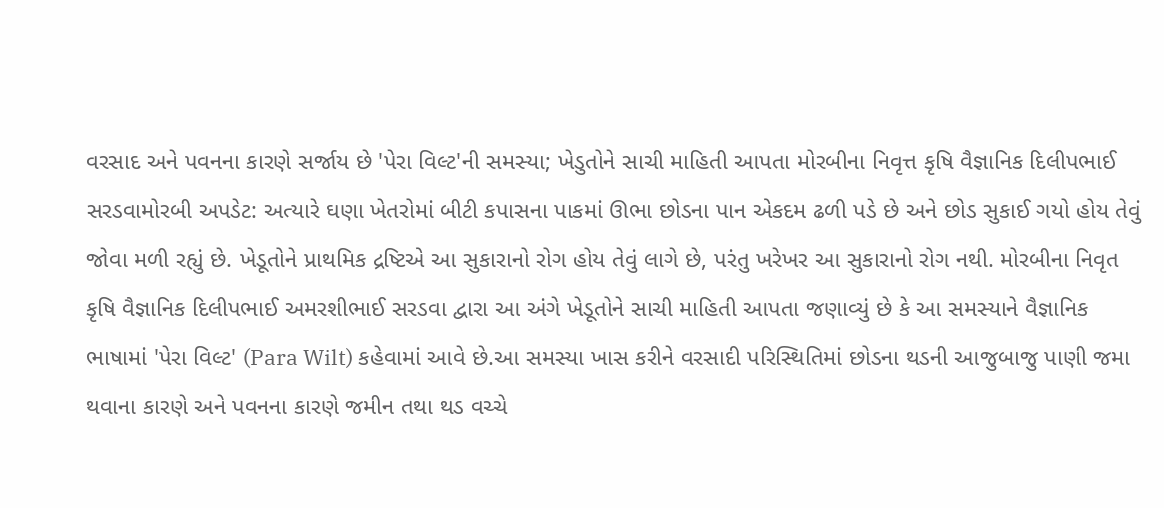વરસાદ અને પવનના કારણે સર્જાય છે 'પેરા વિલ્ટ'ની સમસ્યા; ખેડુતોને સાચી માહિતી આપતા મોરબીના નિવૃત્ત કૃષિ વૈજ્ઞાનિક દિલીપભાઈ સરડવામોરબી અપડેટ: અત્યારે ઘણા ખેતરોમાં બીટી કપાસના પાકમાં ઊભા છોડના પાન એકદમ ઢળી પડે છે અને છોડ સુકાઈ ગયો હોય તેવું જોવા મળી રહ્યું છે. ખેડૂતોને પ્રાથમિક દ્રષ્ટિએ આ સુકારાનો રોગ હોય તેવું લાગે છે, પરંતુ ખરેખર આ સુકારાનો રોગ નથી. મોરબીના નિવૃત કૃષિ વૈજ્ઞાનિક દિલીપભાઈ અમરશીભાઈ સરડવા દ્વારા આ અંગે ખેડૂતોને સાચી માહિતી આપતા જણાવ્યું છે કે આ સમસ્યાને વૈજ્ઞાનિક ભાષામાં 'પેરા વિલ્ટ' (Para Wilt) કહેવામાં આવે છે.આ સમસ્યા ખાસ કરીને વરસાદી પરિસ્થિતિમાં છોડના થડની આજુબાજુ પાણી જમા થવાના કારણે અને પવનના કારણે જમીન તથા થડ વચ્ચે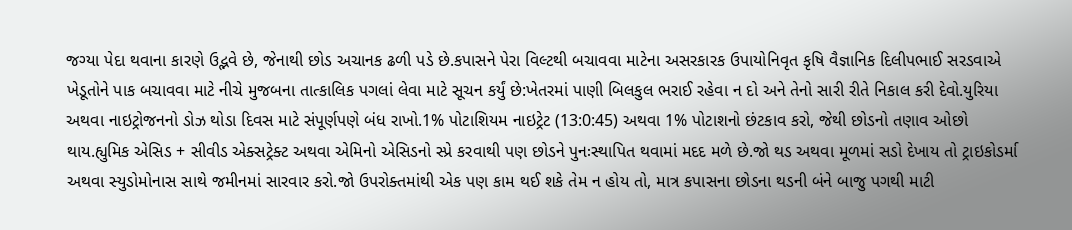જગ્યા પેદા થવાના કારણે ઉદ્ભવે છે, જેનાથી છોડ અચાનક ઢળી પડે છે.કપાસને પેરા વિલ્ટથી બચાવવા માટેના અસરકારક ઉપાયોનિવૃત કૃષિ વૈજ્ઞાનિક દિલીપભાઈ સરડવાએ ખેડૂતોને પાક બચાવવા માટે નીચે મુજબના તાત્કાલિક પગલાં લેવા માટે સૂચન કર્યું છે:ખેતરમાં પાણી બિલકુલ ભરાઈ રહેવા ન દો અને તેનો સારી રીતે નિકાલ કરી દેવો.યુરિયા અથવા નાઇટ્રોજનનો ડોઝ થોડા દિવસ માટે સંપૂર્ણપણે બંધ રાખો.1% પોટાશિયમ નાઇટ્રેટ (13:0:45) અથવા 1% પોટાશનો છંટકાવ કરો, જેથી છોડનો તણાવ ઓછો થાય.હ્યુમિક એસિડ + સીવીડ એક્સટ્રેક્ટ અથવા એમિનો એસિડનો સ્પ્રે કરવાથી પણ છોડને પુનઃસ્થાપિત થવામાં મદદ મળે છે.જો થડ અથવા મૂળમાં સડો દેખાય તો ટ્રાઇકોડર્મા અથવા સ્યુડોમોનાસ સાથે જમીનમાં સારવાર કરો.જો ઉપરોક્તમાંથી એક પણ કામ થઈ શકે તેમ ન હોય તો, માત્ર કપાસના છોડના થડની બંને બાજુ પગથી માટી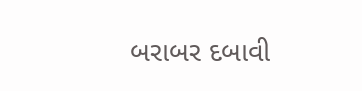બરાબર દબાવી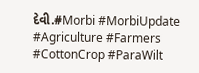દેવી.#Morbi #MorbiUpdate #Agriculture #Farmers #CottonCrop #ParaWilt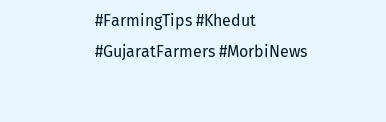#FarmingTips #Khedut #GujaratFarmers #MorbiNews